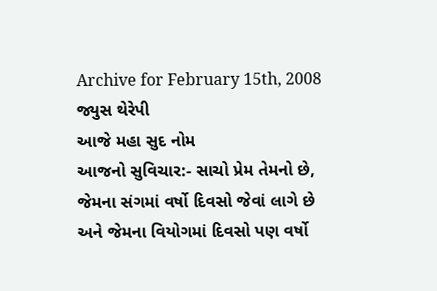Archive for February 15th, 2008
જ્યુસ થેરેપી
આજે મહા સુદ નોમ
આજનો સુવિચાર:- સાચો પ્રેમ તેમનો છે, જેમના સંગમાં વર્ષો દિવસો જેવાં લાગે છે અને જેમના વિયોગમાં દિવસો પણ વર્ષો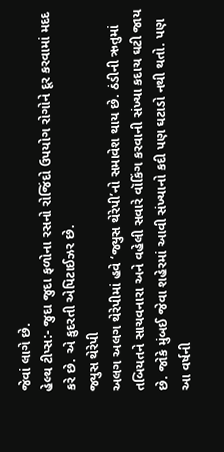જેવાં લાગે છે.
હેલ્થ ટીપ્સ:- જુદા જુદા ફળોના રસનો રોજિંદો ઉપયોગ રોગોને દૂર કરવામાં મદદ કરે છે. એ કુદરતી એપિટાઈઝર છે.
જ્યુસ થેરેપી
અલગ અલગ થેરેપીમાં હવે ‘જ્યુસ થેરેપી’નો સમાવેશ થાય છે. ઠંડીની ઋતુમાં તબિયતને સાચવનારા અને વહેલી સવારે વૉકિંગ કરવાની સંખ્યા કદાચ ઘટી જાય છે. જોકે મુંબઈ જેવા શહેરમાં આવી સંખ્યાનો કદી પણ ઘટાડો નથી થતો. પણ આ વર્ષની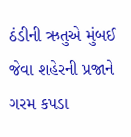ઠંડીની ઋતુએ મુંબઈ જેવા શહેરની પ્રજાને ગરમ કપડા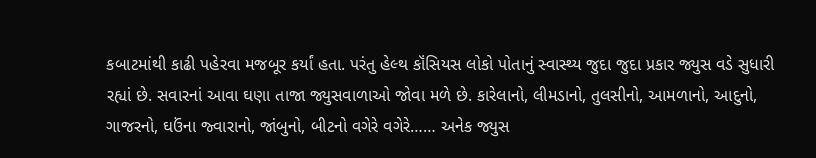કબાટમાંથી કાઢી પહેરવા મજબૂર કર્યાં હતા. પરંતુ હેલ્થ કૉંસિયસ લોકો પોતાનું સ્વાસ્થ્ય જુદા જુદા પ્રકાર જ્યુસ વડે સુધારી રહ્યાં છે. સવારનાં આવા ઘણા તાજા જ્યુસવાળાઓ જોવા મળે છે. કારેલાનો, લીમડાનો, તુલસીનો, આમળાનો, આદુનો, ગાજરનો, ઘઉંના જ્વારાનો, જાંબુનો, બીટનો વગેરે વગેરે…… અનેક જ્યુસ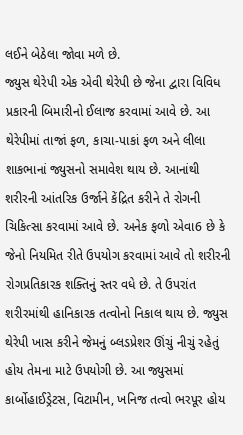લઈને બેઠેલા જોવા મળે છે.
જ્યુસ થેરેપી એક એવી થેરેપી છે જેના દ્વારા વિવિધ પ્રકારની બિમારીનો ઈલાજ કરવામાં આવે છે. આ થેરેપીમાં તાજાં ફળ, કાચા-પાકાં ફળ અને લીલા શાકભાનાં જ્યુસનો સમાવેશ થાય છે. આનાંથી શરીરની આંતરિક ઉર્જાને કેંદ્રિત કરીને તે રોગની ચિકિત્સા કરવામાં આવે છે. અનેક ફળો એવા6 છે કે જેનો નિયમિત રીતે ઉપયોગ કરવામાં આવે તો શરીરની રોગપ્રતિકારક શક્તિનું સ્તર વધે છે. તે ઉપરાંત શરીરમાંથી હાનિકારક તત્વોનો નિકાલ થાય છે. જ્યુસ થેરેપી ખાસ કરીને જેમનું બ્લડપ્રેશર ઊંચું નીચું રહેતું હોય તેમના માટે ઉપયોગી છે. આ જ્યુસમાં કાર્બોહાઈડ્રેટસ, વિટામીન, ખનિજ તત્વો ભરપૂર હોય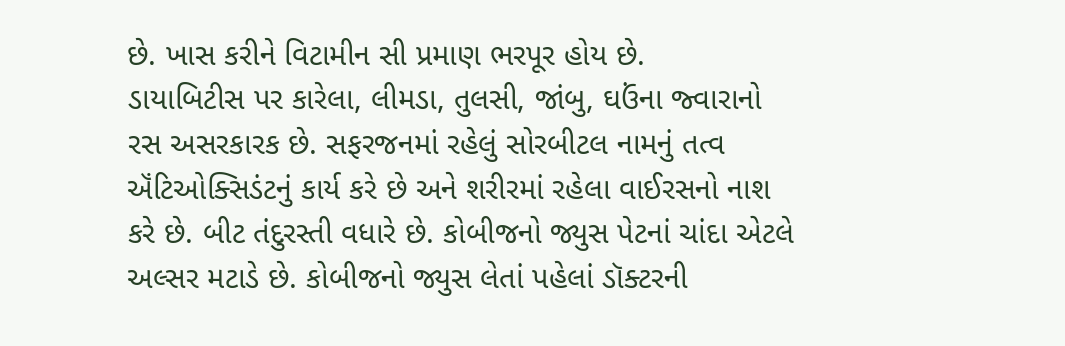છે. ખાસ કરીને વિટામીન સી પ્રમાણ ભરપૂર હોય છે.
ડાયાબિટીસ પર કારેલા, લીમડા, તુલસી, જાંબુ, ઘઉંના જ્વારાનો રસ અસરકારક છે. સફરજનમાં રહેલું સોરબીટલ નામનું તત્વ ઍંટિઓક્સિડંટનું કાર્ય કરે છે અને શરીરમાં રહેલા વાઈરસનો નાશ કરે છે. બીટ તંદુરસ્તી વધારે છે. કોબીજનો જ્યુસ પેટનાં ચાંદા એટલે અલ્સર મટાડે છે. કોબીજનો જ્યુસ લેતાં પહેલાં ડૉક્ટરની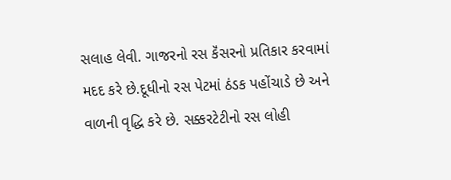સલાહ લેવી. ગાજરનો રસ કૅંસરનો પ્રતિકાર કરવામાં મદદ કરે છે.દૂધીનો રસ પેટમાં ઠંડક પહોંચાડે છે અને વાળની વૃદ્ધિ કરે છે. સક્કરટેટીનો રસ લોહી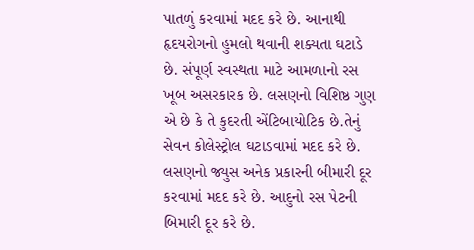પાતળું કરવામાં મદદ કરે છે. આનાથી હૃદયરોગનો હુમલો થવાની શક્યતા ઘટાડે છે. સંપૂર્ણ સ્વસ્થતા માટે આમળાનો રસ ખૂબ અસરકારક છે. લસણનો વિશિષ્ઠ ગુણ એ છે કે તે કુદરતી એંટિબાયોટિક છે.તેનું સેવન કોલેસ્ટ્રોલ ઘટાડવામાં મદદ કરે છે. લસણનો જ્યુસ અનેક પ્રકારની બીમારી દૂર કરવામાં મદદ કરે છે. આદુનો રસ પેટની બિમારી દૂર કરે છે.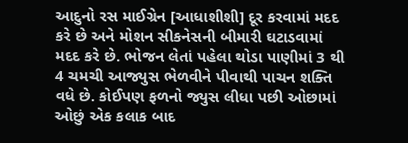આદુનો રસ માઈગ્રેન [આધાશીશી] દૂર કરવામાં મદદ કરે છે અને મોશન સીકનેસની બીમારી ઘટાડવામાં મદદ કરે છે. ભોજન લેતાં પહેલા થોડા પાણીમાં 3 થી 4 ચમચી આજ્યુસ ભેળવીને પીવાથી પાચન શક્તિ વધે છે. કોઈપણ ફળનો જ્યુસ લીધા પછી ઓછામાં ઓછું એક કલાક બાદ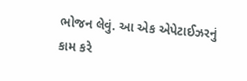ભોજન લેવું. આ એક એપેટાઈઝરનું કામ કરે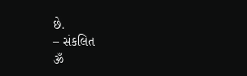છે.
– સંકલિત
ૐ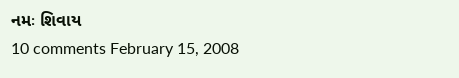નમઃ શિવાય
10 comments February 15, 2008